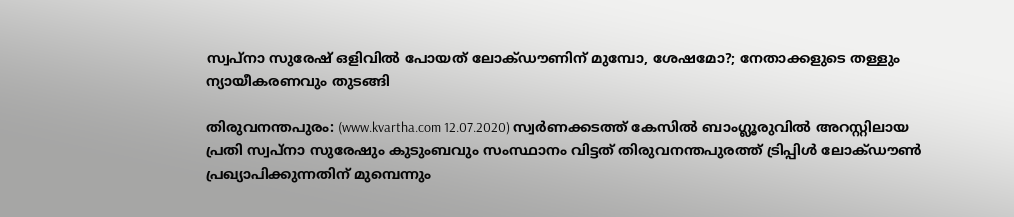സ്വപ്‌നാ സുരേഷ് ഒളിവില്‍ പോയത് ലോക്ഡൗണിന് മുമ്പോ, ശേഷമോ?; നേതാക്കളുടെ തള്ളും ന്യായീകരണവും തുടങ്ങി

തിരുവനന്തപുരം: (www.kvartha.com 12.07.2020) സ്വര്‍ണക്കടത്ത് കേസില്‍ ബാംഗ്ലൂരുവില്‍ അറസ്റ്റിലായ പ്രതി സ്വപ്‌നാ സുരേഷും കുടുംബവും സംസ്ഥാനം വിട്ടത് തിരുവനന്തപുരത്ത് ട്രിപ്പിള്‍ ലോക്ഡൗണ്‍ പ്രഖ്യാപിക്കുന്നതിന് മുമ്പെന്നും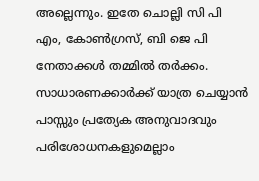അല്ലെന്നും. ഇതേ ചൊല്ലി സി പി എം, കോണ്‍ഗ്രസ്, ബി ജെ പി നേതാക്കള്‍ തമ്മില്‍ തര്‍ക്കം. സാധാരണക്കാര്‍ക്ക് യാത്ര ചെയ്യാന്‍ പാസ്സും പ്രത്യേക അനുവാദവും  പരിശോധനകളുമെല്ലാം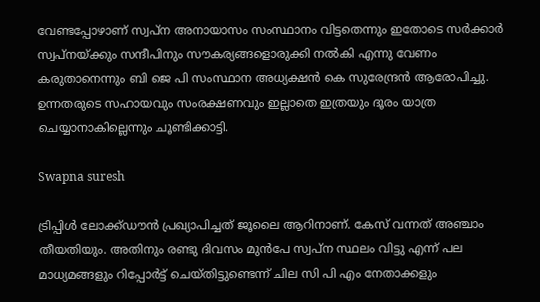വേണ്ടപ്പോഴാണ് സ്വപ്ന അനായാസം സംസ്ഥാനം വിട്ടതെന്നും ഇതോടെ സര്‍ക്കാര്‍ സ്വപ്നയ്ക്കും സന്ദീപിനും സൗകര്യങ്ങളൊരുക്കി നല്‍കി എന്നു വേണം കരുതാനെന്നും ബി ജെ പി സംസ്ഥാന അധ്യക്ഷന്‍ കെ സുരേന്ദ്രന്‍ ആരോപിച്ചു. ഉന്നതരുടെ സഹായവും സംരക്ഷണവും ഇല്ലാതെ ഇത്രയും ദൂരം യാത്ര ചെയ്യാനാകില്ലെന്നും ചൂണ്ടിക്കാട്ടി.

Swapna suresh

ട്രിപ്പിള്‍ ലോക്ക്ഡൗന്‍ പ്രഖ്യാപിച്ചത് ജൂലൈ ആറിനാണ്. കേസ് വന്നത് അഞ്ചാം തീയതിയും. അതിനും രണ്ടു ദിവസം മുന്‍പേ സ്വപ്ന സ്ഥലം വിട്ടു എന്ന് പല മാധ്യമങ്ങളും റിപ്പോര്‍ട്ട് ചെയ്തിട്ടുണ്ടെന്ന് ചില സി പി എം നേതാക്കളും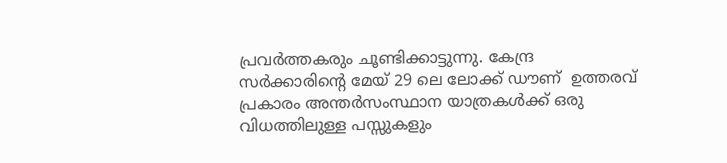പ്രവര്‍ത്തകരും ചൂണ്ടിക്കാട്ടുന്നു. കേന്ദ്ര സര്‍ക്കാരിന്റെ മേയ് 29 ലെ ലോക്ക് ഡൗണ്  ഉത്തരവ് പ്രകാരം അന്തര്‍സംസ്ഥാന യാത്രകള്‍ക്ക് ഒരു വിധത്തിലുള്ള പസ്സുകളും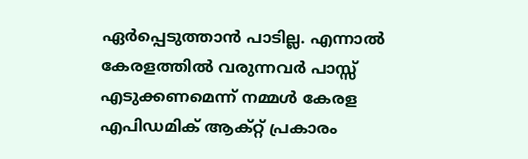ഏര്‍പ്പെടുത്താന്‍ പാടില്ല. എന്നാല്‍ കേരളത്തില്‍ വരുന്നവര്‍ പാസ്സ് എടുക്കണമെന്ന് നമ്മള്‍ കേരള എപിഡമിക് ആക്റ്റ് പ്രകാരം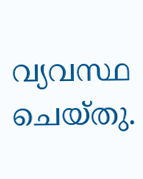വ്യവസ്ഥ ചെയ്തു.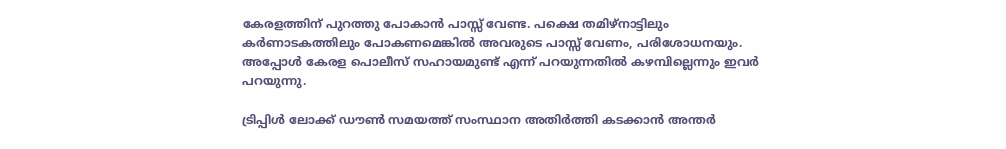കേരളത്തിന് പുറത്തു പോകാന്‍ പാസ്സ് വേണ്ട. പക്ഷെ തമിഴ്‌നാട്ടിലും കര്‍ണാടകത്തിലും പോകണമെങ്കില്‍ അവരുടെ പാസ്സ് വേണം, പരിശോധനയും. അപ്പോൾ കേരള പൊലീസ് സഹായമുണ്ട് എന്ന് പറയുന്നതില്‍ കഴമ്പില്ലെന്നും ഇവര്‍ പറയുന്നു.

ട്രിപ്പിള്‍ ലോക്ക് ഡൗണ്‍ സമയത്ത് സംസ്ഥാന അതിര്‍ത്തി കടക്കാന്‍ അന്തര്‍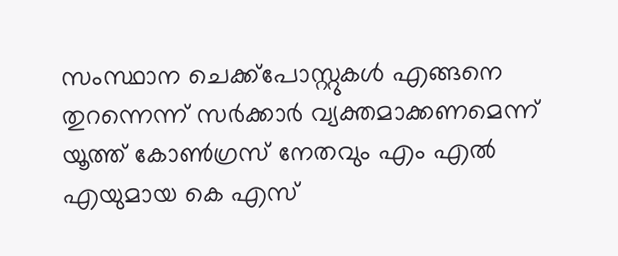സംസ്ഥാന ചെക്ക്‌പോസ്റ്റുകള്‍ എങ്ങനെ തുറന്നെന്ന് സര്‍ക്കാര്‍ വ്യക്തമാക്കണമെന്ന് യൂത്ത് കോണ്‍ഗ്രസ് നേതവും എം എല്‍ എയുമായ കെ എസ്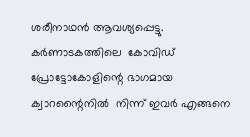ശരീനാഥന്‍ ആവശ്യപ്പെട്ടു.  കര്‍ണാടകത്തിലെ  കോവിഡ് പ്രോട്ടോകോളിന്റെ ഭാഗമായ ക്വാറന്റൈനില്‍  നിന്ന് ഇവര്‍ എങ്ങനെ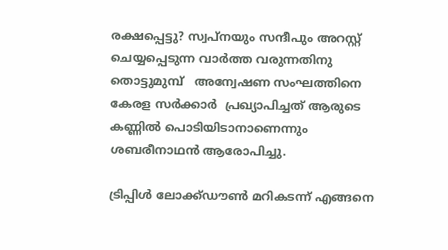രക്ഷപ്പെട്ടു? സ്വപ്നയും സന്ദീപും അറസ്റ്റ് ചെയ്യപ്പെടുന്ന വാര്‍ത്ത വരുന്നതിനു തൊട്ടുമുമ്പ്   അന്വേഷണ സംഘത്തിനെ  കേരള സര്‍ക്കാര്‍  പ്രഖ്യാപിച്ചത് ആരുടെ കണ്ണില്‍ പൊടിയിടാനാണെന്നും ശബരീനാഥന്‍ ആരോപിച്ചു.

ട്രിപ്പിള്‍ ലോക്ക്ഡൗണ്‍ മറികടന്ന് എങ്ങനെ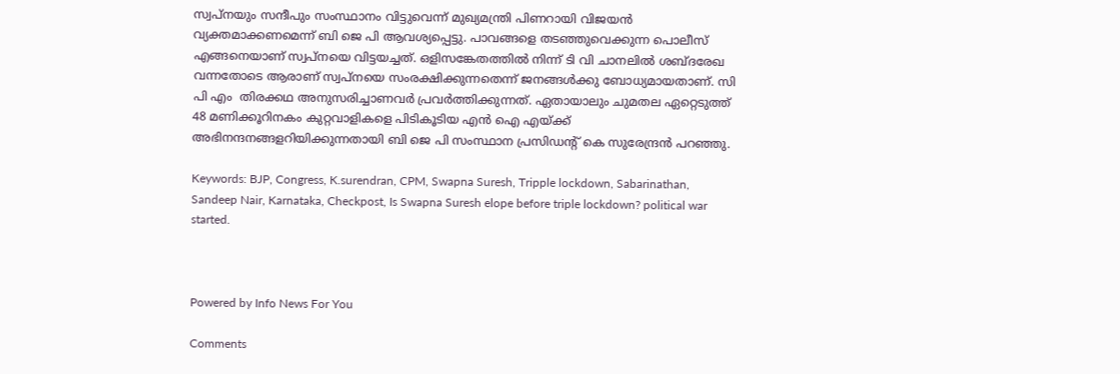സ്വപ്നയും സന്ദീപും സംസ്ഥാനം വിട്ടുവെന്ന് മുഖ്യമന്ത്രി പിണറായി വിജയന്‍ വ്യക്തമാക്കണമെന്ന് ബി ജെ പി ആവശ്യപ്പെട്ടു. പാവങ്ങളെ തടഞ്ഞുവെക്കുന്ന പൊലീസ് എങ്ങനെയാണ് സ്വപ്നയെ വിട്ടയച്ചത്. ഒളിസങ്കേതത്തില്‍ നിന്ന് ടി വി ചാനലില്‍ ശബ്ദരേഖ വന്നതോടെ ആരാണ് സ്വപ്നയെ സംരക്ഷിക്കുന്നതെന്ന് ജനങ്ങള്‍ക്കു ബോധ്യമായതാണ്. സി പി എം  തിരക്കഥ അനുസരിച്ചാണവര്‍ പ്രവര്‍ത്തിക്കുന്നത്. ഏതായാലും ചുമതല ഏറ്റെടുത്ത് 48 മണിക്കൂറിനകം കുറ്റവാളികളെ പിടികൂടിയ എന്‍ ഐ എയ്ക്ക് അഭിനന്ദനങ്ങളറിയിക്കുന്നതായി ബി ജെ പി സംസ്ഥാന പ്രസിഡന്റ് കെ സുരേന്ദ്രന്‍ പറഞ്ഞു.

Keywords: BJP, Congress, K.surendran, CPM, Swapna Suresh, Tripple lockdown, Sabarinathan, Sandeep Nair, Karnataka, Checkpost, Is Swapna Suresh elope before triple lockdown? political war started.



Powered by Info News For You

Comments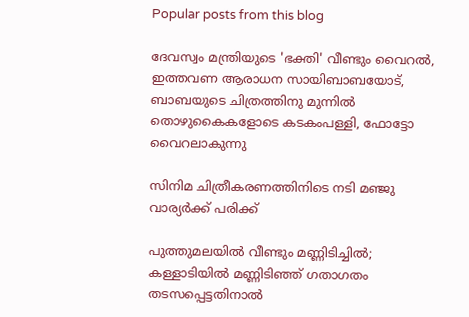Popular posts from this blog

ദേവസ്വം മന്ത്രിയുടെ 'ഭക്തി' വീണ്ടും വൈറല്‍, ഇത്തവണ ആരാധന സായിബാബയോട്, ബാബയുടെ ചിത്രത്തിനു മുന്നില്‍ തൊഴുകൈകളോടെ കടകംപള്ളി, ഫോട്ടോ വൈറലാകുന്നു

സിനിമ ചിത്രീകരണത്തിനിടെ നടി മഞ്ജു വാര്യര്‍ക്ക് പരിക്ക്

പുത്തുമലയില്‍ വീണ്ടും മണ്ണിടിച്ചില്‍; കള്ളാടിയില്‍ മണ്ണിടിഞ്ഞ് ഗതാഗതം തടസപ്പെട്ടതിനാല്‍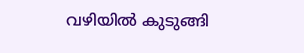വഴിയില്‍ കുടുങ്ങി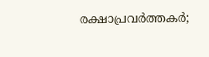രക്ഷാപ്രവര്‍ത്തകര്‍;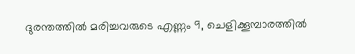ദുരന്തത്തില്‍ മരിച്ചവരുടെ എണ്ണം 9, ചെളിക്കൂമ്പാരത്തില്‍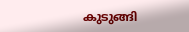കുടുങ്ങി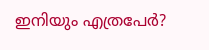ഇനിയും എത്രപേര്‍?